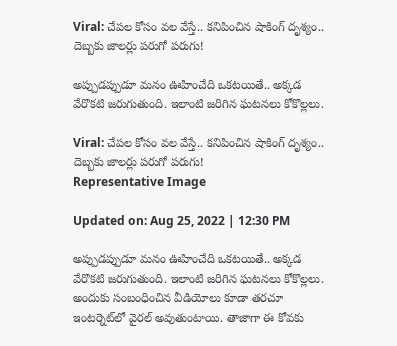Viral: చేపల కోసం వల వేస్తే.. కనిపించిన షాకింగ్ దృశ్యం.. దెబ్బకు జాలర్లు పరుగో పరుగు!

అప్పుడప్పుడూ మనం ఊహించేది ఒకటయితే.. అక్కడ వేరొకటి జరుగుతుంది. ఇలాంటి జరిగిన ఘటనలు కోకొల్లలు.

Viral: చేపల కోసం వల వేస్తే.. కనిపించిన షాకింగ్ దృశ్యం.. దెబ్బకు జాలర్లు పరుగో పరుగు!
Representative Image

Updated on: Aug 25, 2022 | 12:30 PM

అప్పుడప్పుడూ మనం ఊహించేది ఒకటయితే.. అక్కడ వేరొకటి జరుగుతుంది. ఇలాంటి జరిగిన ఘటనలు కోకొల్లలు. అందుకు సంబంధించిన వీడియోలు కూడా తరచూ ఇంటర్నెట్‌లో వైరల్ అవుతుంటాయి. తాజాగా ఈ కోవకు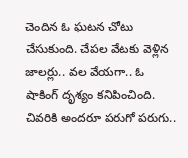చెందిన ఓ ఘటన చోటు చేసుకుంది. చేపల వేటకు వెళ్లిన జాలర్లు.. వల వేయగా.. ఓ షాకింగ్ దృశ్యం కనిపించింది. చివరికి అందరూ పరుగో పరుగు..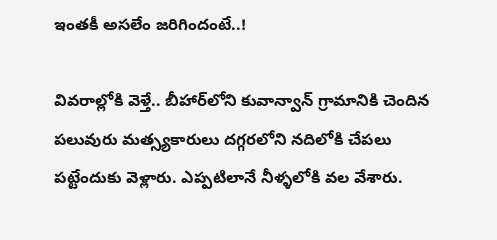ఇంతకీ అసలేం జరిగిందంటే..!

వివరాల్లోకి వెళ్తే.. బీహార్‌లోని కువాన్వాన్ గ్రామానికి చెందిన పలువురు మత్స్యకారులు దగ్గరలోని నదిలోకి చేపలు పట్టేందుకు వెళ్లారు. ఎప్పటిలానే నీళ్ళలోకి వల వేశారు.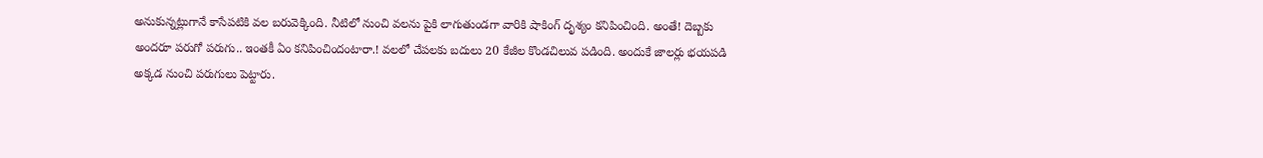అనుకున్నట్లుగానే కాసేపటికి వల బరువెక్కింది. నీటిలో నుంచి వలను పైకి లాగుతుండగా వారికి షాకింగ్ దృశ్యం కనిపించింది. అంతే! దెబ్బకు అందరూ పరుగో పరుగు.. ఇంతకీ ఏం కనిపించిందంటారా.! వలలో చేపలకు బదులు 20 కేజీల కొండచిలువ పడింది. అందుకే జాలర్లు భయపడి అక్కడ నుంచి పరుగులు పెట్టారు.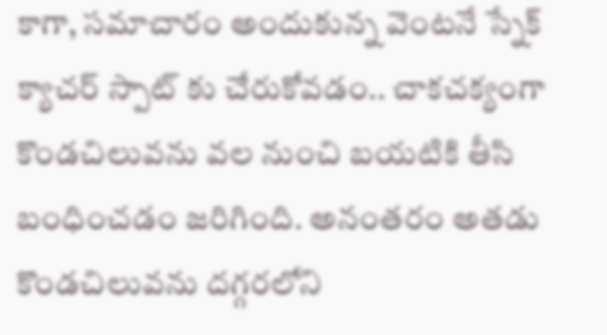కాగా, సమాచారం అందుకున్న వెంటనే స్నేక్ క్యాచర్ స్పాట్ ‌కు చేరుకోవడం.. చాకచక్యంగా కొండచిలువను వల నుంచి బయటికి తీసి బంధించడం జరిగింది. అనంతరం అతడు కొండచిలువను దగ్గరలోని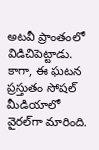అటవీ ప్రాంతంలో విడిచిపెట్టాడు. కాగా, ఈ ఘటన ప్రస్తుతం సోషల్ మీడియాలో వైరల్‌గా మారింది.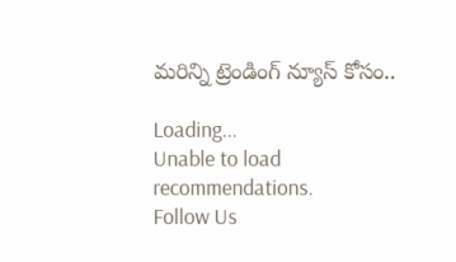మరిన్ని ట్రెండింగ్ న్యూస్ కోసం..

Loading...
Unable to load recommendations.
Follow Us